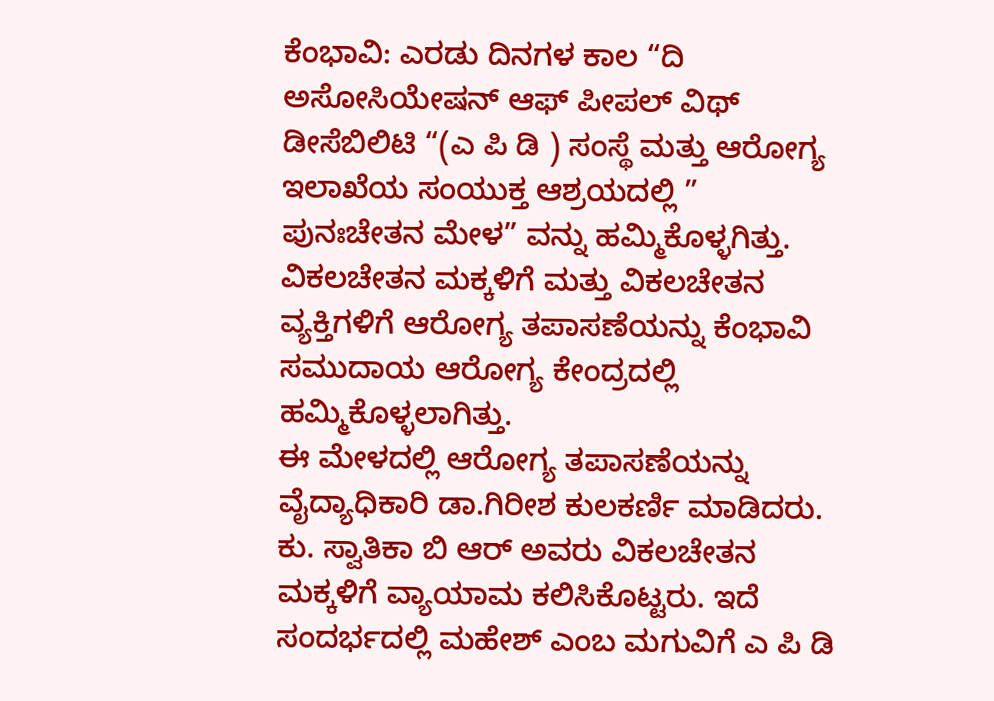ಕೆಂಭಾವಿ: ಎರಡು ದಿನಗಳ ಕಾಲ “ದಿ ಅಸೋಸಿಯೇಷನ್ ಆಫ್ ಪೀಪಲ್ ವಿಥ್ ಡೀಸೆಬಿಲಿಟಿ “(ಎ ಪಿ ಡಿ ) ಸಂಸ್ಥೆ ಮತ್ತು ಆರೋಗ್ಯ ಇಲಾಖೆಯ ಸಂಯುಕ್ತ ಆಶ್ರಯದಲ್ಲಿ ” ಪುನಃಚೇತನ ಮೇಳ” ವನ್ನು ಹಮ್ಮಿಕೊಳ್ಳಗಿತ್ತು.
ವಿಕಲಚೇತನ ಮಕ್ಕಳಿಗೆ ಮತ್ತು ವಿಕಲಚೇತನ ವ್ಯಕ್ತಿಗಳಿಗೆ ಆರೋಗ್ಯ ತಪಾಸಣೆಯನ್ನು ಕೆಂಭಾವಿ ಸಮುದಾಯ ಆರೋಗ್ಯ ಕೇಂದ್ರದಲ್ಲಿ ಹಮ್ಮಿಕೊಳ್ಳಲಾಗಿತ್ತು.
ಈ ಮೇಳದಲ್ಲಿ ಆರೋಗ್ಯ ತಪಾಸಣೆಯನ್ನು ವೈದ್ಯಾಧಿಕಾರಿ ಡಾ.ಗಿರೀಶ ಕುಲಕರ್ಣಿ ಮಾಡಿದರು.
ಕು. ಸ್ವಾತಿಕಾ ಬಿ ಆರ್ ಅವರು ವಿಕಲಚೇತನ ಮಕ್ಕಳಿಗೆ ವ್ಯಾಯಾಮ ಕಲಿಸಿಕೊಟ್ಟರು. ಇದೆ ಸಂದರ್ಭದಲ್ಲಿ ಮಹೇಶ್ ಎಂಬ ಮಗುವಿಗೆ ಎ ಪಿ ಡಿ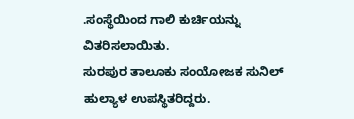.ಸಂಸ್ಥೆಯಿಂದ ಗಾಲಿ ಕುರ್ಚಿಯನ್ನು ವಿತರಿಸಲಾಯಿತು.
ಸುರಪುರ ತಾಲೂಕು ಸಂಯೋಜಕ ಸುನಿಲ್ ಹುಲ್ಯಾಳ ಉಪಸ್ಥಿತರಿದ್ದರು.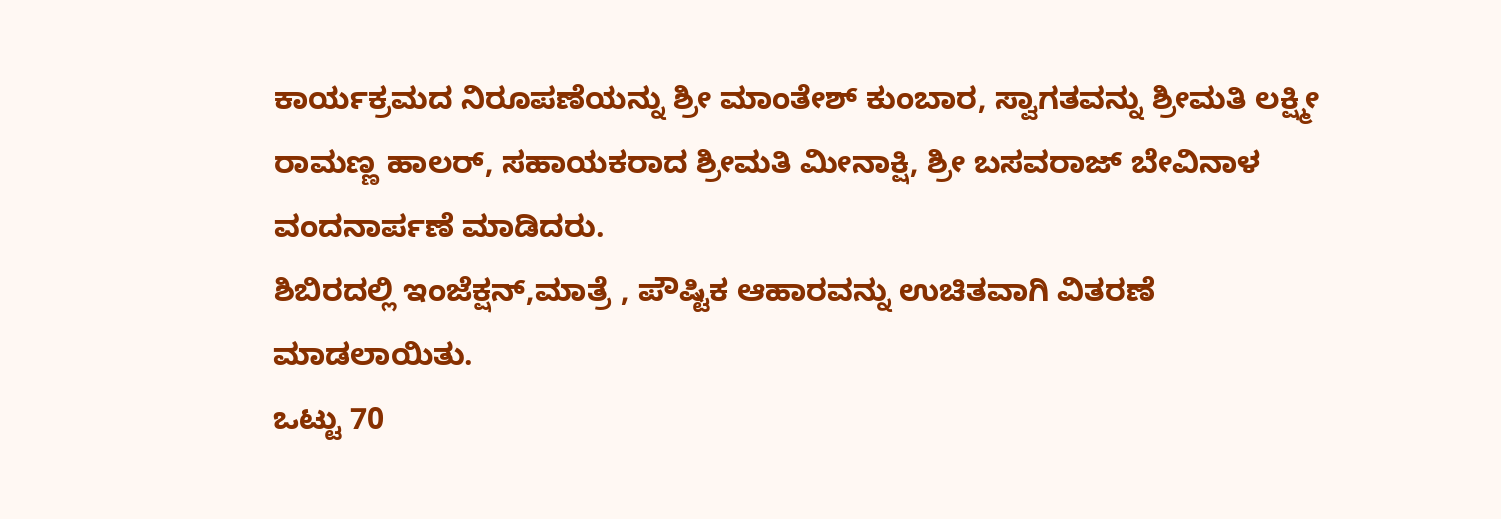ಕಾರ್ಯಕ್ರಮದ ನಿರೂಪಣೆಯನ್ನು ಶ್ರೀ ಮಾಂತೇಶ್ ಕುಂಬಾರ, ಸ್ವಾಗತವನ್ನು ಶ್ರೀಮತಿ ಲಕ್ಷ್ಮೀ ರಾಮಣ್ಣ ಹಾಲರ್, ಸಹಾಯಕರಾದ ಶ್ರೀಮತಿ ಮೀನಾಕ್ಷಿ, ಶ್ರೀ ಬಸವರಾಜ್ ಬೇವಿನಾಳ ವಂದನಾರ್ಪಣೆ ಮಾಡಿದರು.
ಶಿಬಿರದಲ್ಲಿ ಇಂಜೆಕ್ಷನ್,ಮಾತ್ರೆ , ಪೌಷ್ಟಿಕ ಆಹಾರವನ್ನು ಉಚಿತವಾಗಿ ವಿತರಣೆ ಮಾಡಲಾಯಿತು.
ಒಟ್ಟು 70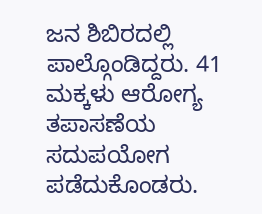ಜನ ಶಿಬಿರದಲ್ಲಿ ಪಾಲ್ಗೊಂಡಿದ್ದರು. 41 ಮಕ್ಕಳು ಆರೋಗ್ಯ ತಪಾಸಣೆಯ ಸದುಪಯೋಗ ಪಡೆದುಕೊಂಡರು.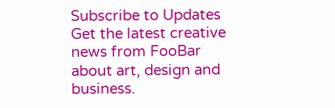Subscribe to Updates
Get the latest creative news from FooBar about art, design and business.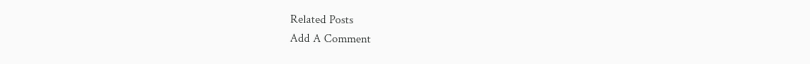Related Posts
Add A Comment